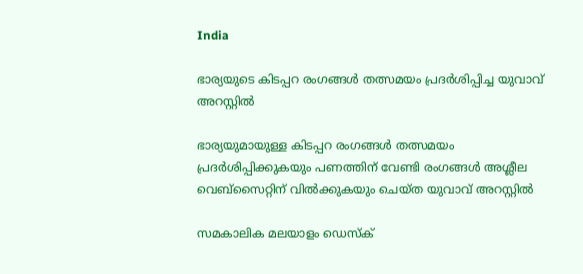India

ഭാര്യയുടെ കിടപ്പറ രംഗങ്ങള്‍ തത്സമയം പ്രദര്‍ശിപ്പിച്ച യുവാവ് അറസ്റ്റില്‍

ഭാര്യയുമായുള്ള കിടപ്പറ രംഗങ്ങള്‍ തത്സമയം പ്രദര്‍ശിപ്പിക്കുകയും പണത്തിന് വേണ്ടി രംഗങ്ങള്‍ അശ്ലീല വെബ്‌സൈറ്റിന് വില്‍ക്കുകയും ചെയ്ത യുവാവ് അറസ്റ്റില്‍

സമകാലിക മലയാളം ഡെസ്ക്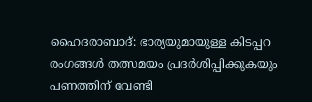ഹൈദരാബാദ്: ഭാര്യയുമായുള്ള കിടപ്പറ രംഗങ്ങള്‍ തത്സമയം പ്രദര്‍ശിപ്പിക്കുകയും പണത്തിന് വേണ്ടി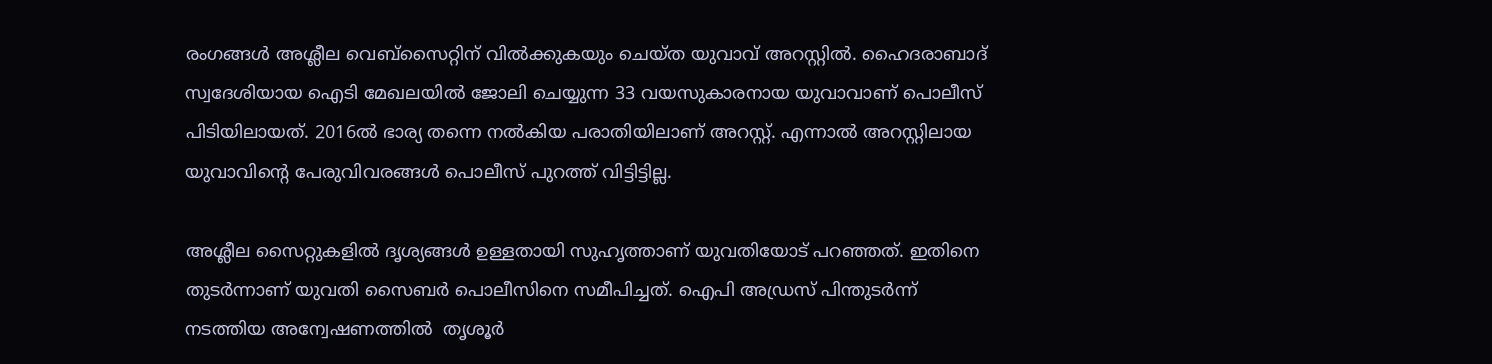രംഗങ്ങള്‍ അശ്ലീല വെബ്‌സൈറ്റിന് വില്‍ക്കുകയും ചെയ്ത യുവാവ് അറസ്റ്റില്‍. ഹൈദരാബാദ് സ്വദേശിയായ ഐടി മേഖലയില്‍ ജോലി ചെയ്യുന്ന 33 വയസുകാരനായ യുവാവാണ് പൊലീസ് പിടിയിലായത്. 2016ല്‍ ഭാര്യ തന്നെ നല്‍കിയ പരാതിയിലാണ് അറസ്റ്റ്. എന്നാല്‍ അറസ്റ്റിലായ യുവാവിന്റെ പേരുവിവരങ്ങള്‍ പൊലീസ് പുറത്ത് വിട്ടിട്ടില്ല.

അശ്ലീല സൈറ്റുകളില്‍ ദൃശ്യങ്ങള്‍ ഉള്ളതായി സുഹൃത്താണ് യുവതിയോട് പറഞ്ഞത്. ഇതിനെ തുടര്‍ന്നാണ് യുവതി സൈബര്‍ പൊലീസിനെ സമീപിച്ചത്. ഐപി അഡ്രസ് പിന്തുടര്‍ന്ന് നടത്തിയ അന്വേഷണത്തില്‍  തൃശൂര്‍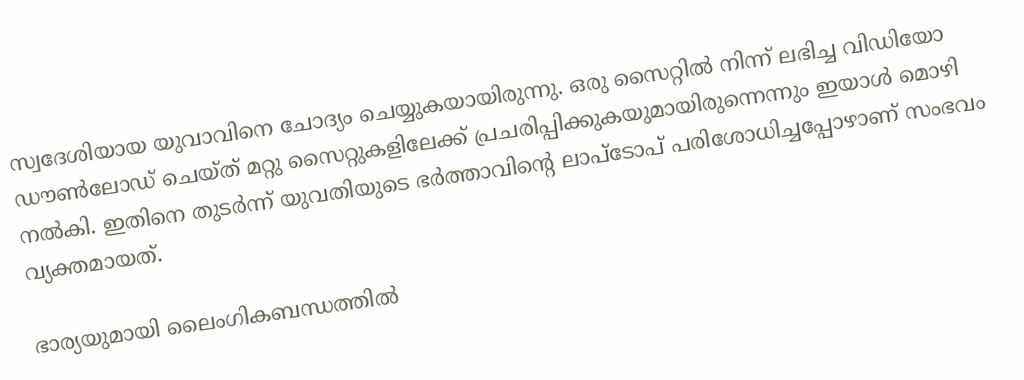സ്വദേശിയായ യുവാവിനെ ചോദ്യം ചെയ്യുകയായിരുന്നു. ഒരു സൈറ്റില്‍ നിന്ന് ലഭിച്ച വിഡിയോ ഡൗണ്‍ലോഡ് ചെയ്ത് മറ്റു സൈറ്റുകളിലേക്ക് പ്രചരിപ്പിക്കുകയുമായിരുന്നെന്നും ഇയാള്‍ മൊഴി നല്‍കി. ഇതിനെ തുടര്‍ന്ന് യുവതിയുടെ ഭര്‍ത്താവിന്റെ ലാപ്‌ടോപ് പരിശോധിച്ചപ്പോഴാണ് സംഭവം വ്യക്തമായത്.

ഭാര്യയുമായി ലൈംഗികബന്ധത്തില്‍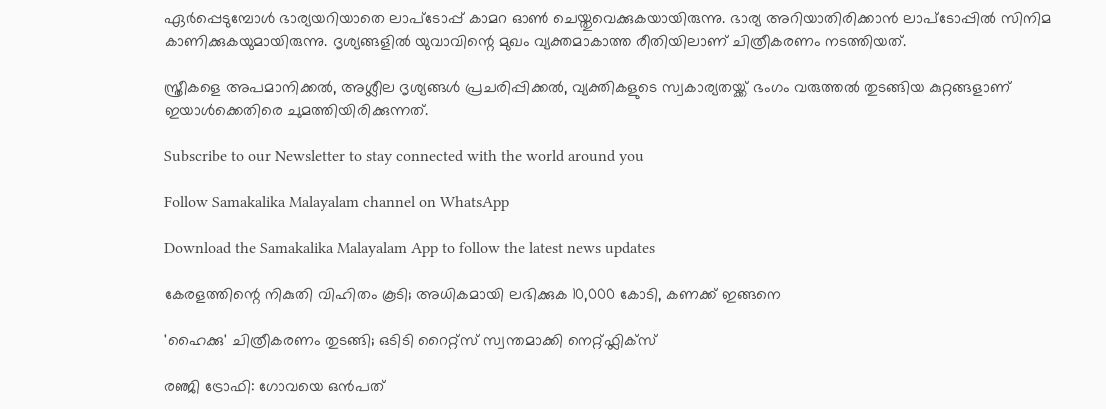ഏര്‍പ്പെടുമ്പോള്‍ ഭാര്യയറിയാതെ ലാപ്‌ടോപ്പ് കാമറ ഓണ്‍ ചെയ്തുവെക്കുകയായിരുന്നു. ഭാര്യ അറിയാതിരിക്കാന്‍ ലാപ്‌ടോപ്പില്‍ സിനിമ കാണിക്കുകയുമായിരുന്നു. ദൃശ്യങ്ങളില്‍ യുവാവിന്റെ മുഖം വ്യക്തമാകാത്ത രീതിയിലാണ് ചിത്രീകരണം നടത്തിയത്.

സ്ത്രീകളെ അപമാനിക്കല്‍, അശ്ലീല ദൃശ്യങ്ങള്‍ പ്രചരിപ്പിക്കല്‍, വ്യക്തികളുടെ സ്വകാര്യതയ്ക്ക് ഭംഗം വരുത്തല്‍ തുടങ്ങിയ കുറ്റങ്ങളാണ് ഇയാള്‍ക്കെതിരെ ചുമത്തിയിരിക്കുന്നത്.

Subscribe to our Newsletter to stay connected with the world around you

Follow Samakalika Malayalam channel on WhatsApp

Download the Samakalika Malayalam App to follow the latest news updates

കേരളത്തിന്റെ നികുതി വിഹിതം കൂടി; അധികമായി ലഭിക്കുക 10,000 കോടി, കണക്ക് ഇങ്ങനെ

'ഹൈക്കു' ചിത്രീകരണം തുടങ്ങി; ഒടിടി റൈറ്റ്സ് സ്വന്തമാക്കി നെറ്റ്ഫ്ലിക്സ്

രഞ്ജി ട്രോഫി: ഗോവയെ ഒൻപത്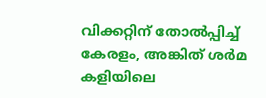വിക്കറ്റിന് തോൽപ്പിച്ച് കേരളം, അങ്കിത് ശർമ കളിയിലെ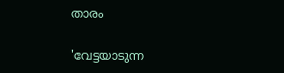താരം

'വേട്ടയാടുന്ന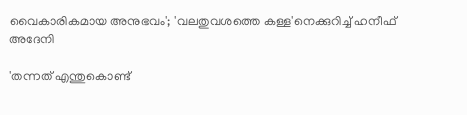വൈകാരികമായ അനുഭവം'; 'വലതുവശത്തെ കള്ള'നെക്കുറിച്ച് ഹനീഫ് അദേനി

'തന്നത് എന്തുകൊണ്ട്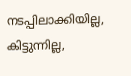നടപ്പിലാക്കിയില്ല, കിട്ടുന്നില്ല,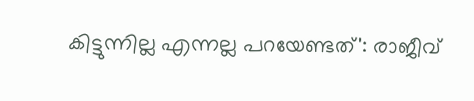കിട്ടുന്നില്ല എന്നല്ല പറയേണ്ടത്': രാജീവ്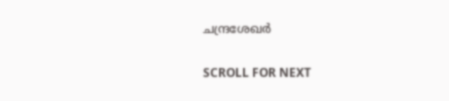ചന്ദ്രശേഖര്‍

SCROLL FOR NEXT